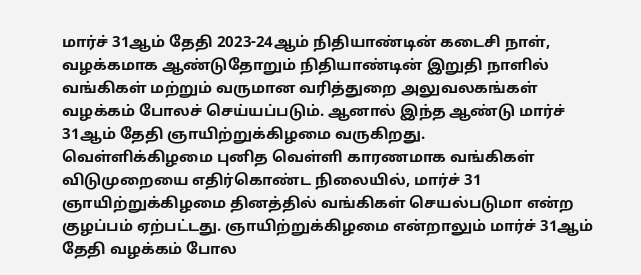மார்ச் 31ஆம் தேதி 2023-24ஆம் நிதியாண்டின் கடைசி நாள், வழக்கமாக ஆண்டுதோறும் நிதியாண்டின் இறுதி நாளில் வங்கிகள் மற்றும் வருமான வரித்துறை அலுவலகங்கள் வழக்கம் போலச் செய்யப்படும். ஆனால் இந்த ஆண்டு மார்ச் 31ஆம் தேதி ஞாயிற்றுக்கிழமை வருகிறது.
வெள்ளிக்கிழமை புனித வெள்ளி காரணமாக வங்கிகள் விடுமுறையை எதிர்கொண்ட நிலையில், மார்ச் 31 ஞாயிற்றுக்கிழமை தினத்தில் வங்கிகள் செயல்படுமா என்ற குழப்பம் ஏற்பட்டது. ஞாயிற்றுக்கிழமை என்றாலும் மார்ச் 31ஆம் தேதி வழக்கம் போல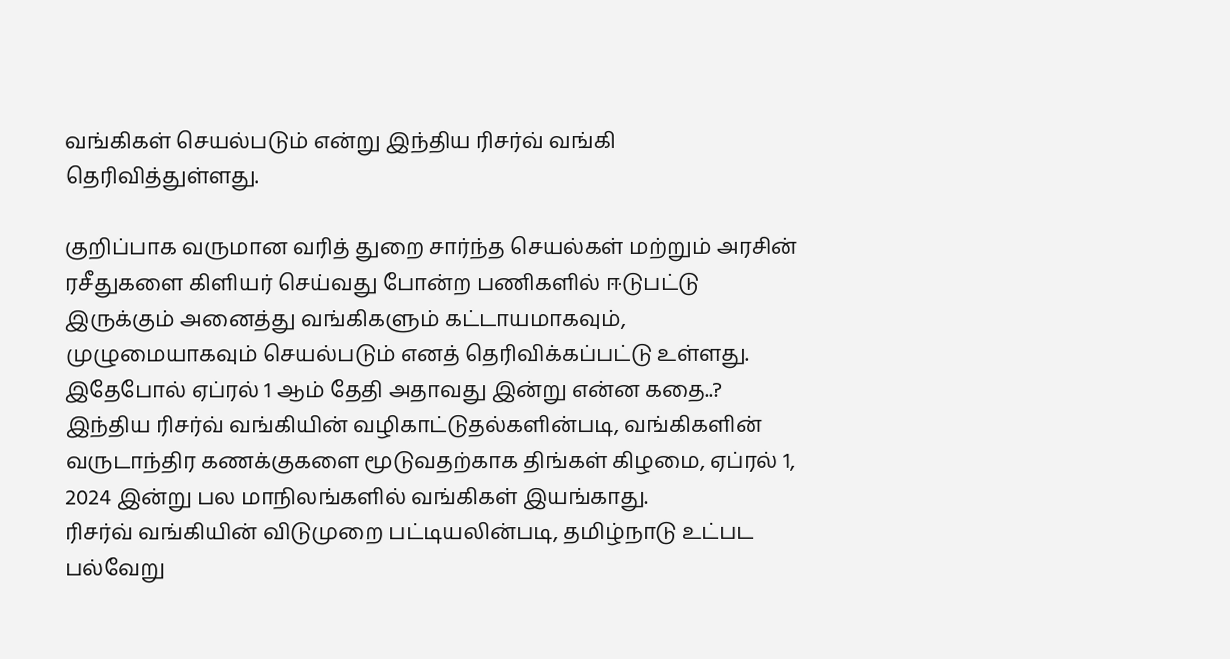வங்கிகள் செயல்படும் என்று இந்திய ரிசர்வ் வங்கி தெரிவித்துள்ளது.

குறிப்பாக வருமான வரித் துறை சார்ந்த செயல்கள் மற்றும் அரசின் ரசீதுகளை கிளியர் செய்வது போன்ற பணிகளில் ஈடுபட்டு இருக்கும் அனைத்து வங்கிகளும் கட்டாயமாகவும், முழுமையாகவும் செயல்படும் எனத் தெரிவிக்கப்பட்டு உள்ளது. இதேபோல் ஏப்ரல் 1 ஆம் தேதி அதாவது இன்று என்ன கதை..?
இந்திய ரிசர்வ் வங்கியின் வழிகாட்டுதல்களின்படி, வங்கிகளின் வருடாந்திர கணக்குகளை மூடுவதற்காக திங்கள் கிழமை, ஏப்ரல் 1, 2024 இன்று பல மாநிலங்களில் வங்கிகள் இயங்காது.
ரிசர்வ் வங்கியின் விடுமுறை பட்டியலின்படி, தமிழ்நாடு உட்பட பல்வேறு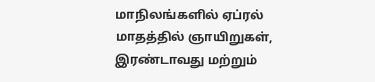மாநிலங்களில் ஏப்ரல் மாதத்தில் ஞாயிறுகள், இரண்டாவது மற்றும்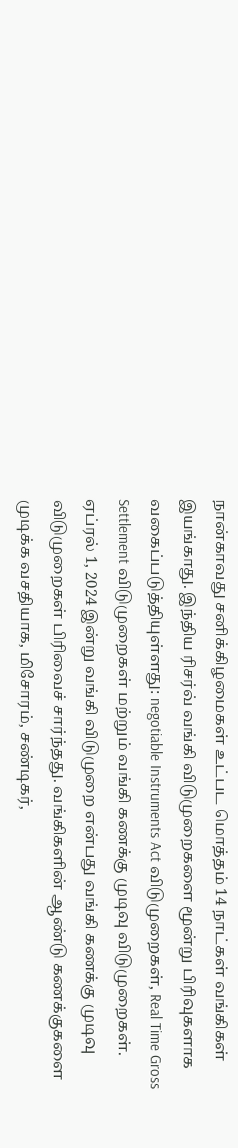நான்காவது சனிக்கிழமைகள் உட்பட மொத்தம் 14 நாட்கள் வங்கிகள் இயங்காது. இந்திய ரிசர்வ் வங்கி விடுமுறைகளை மூன்று பிரிவுகளாக வகைப்படுத்தியுள்ளது: negotiable Instruments Act விடுமுறைகள், Real Time Gross Settlement விடுமுறைகள் மற்றும் வங்கி கணக்கு முடிவு விடுமுறைகள்.
ஏப்ரல் 1, 2024 இன்று வங்கி விடுமுறை என்பது வங்கி கணக்கு முடிவு விடுமுறைகள் பிரிவைச் சார்ந்தது. வங்கிகளின் ஆண்டு கணக்குகளை முடிக்க வசதியாக, மிசோரம், சண்டிகர்,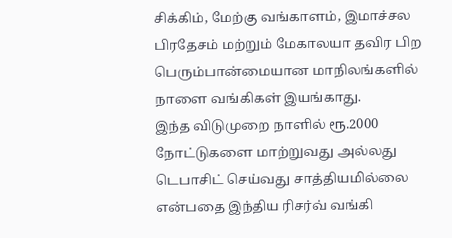சிக்கிம், மேற்கு வங்காளம், இமாச்சல பிரதேசம் மற்றும் மேகாலயா தவிர பிற பெரும்பான்மையான மாநிலங்களில் நாளை வங்கிகள் இயங்காது.
இந்த விடுமுறை நாளில் ரூ.2000 நோட்டுகளை மாற்றுவது அல்லது டெபாசிட் செய்வது சாத்தியமில்லை என்பதை இந்திய ரிசர்வ் வங்கி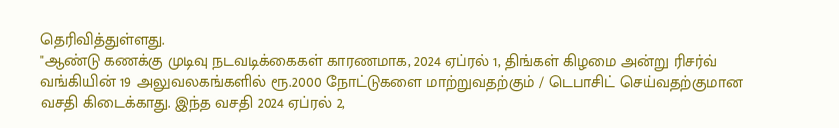தெரிவித்துள்ளது.
"ஆண்டு கணக்கு முடிவு நடவடிக்கைகள் காரணமாக, 2024 ஏப்ரல் 1, திங்கள் கிழமை அன்று ரிசர்வ் வங்கியின் 19 அலுவலகங்களில் ரூ.2000 நோட்டுகளை மாற்றுவதற்கும் / டெபாசிட் செய்வதற்குமான வசதி கிடைக்காது. இந்த வசதி 2024 ஏப்ரல் 2,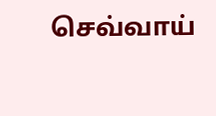செவ்வாய்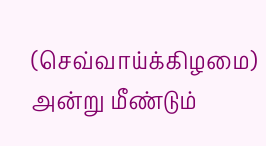(செவ்வாய்க்கிழமை) அன்று மீண்டும்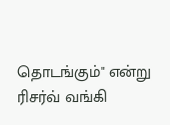தொடங்கும்" என்று ரிசர்வ் வங்கி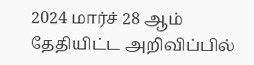2024 மார்ச் 28 ஆம் தேதியிட்ட அறிவிப்பில்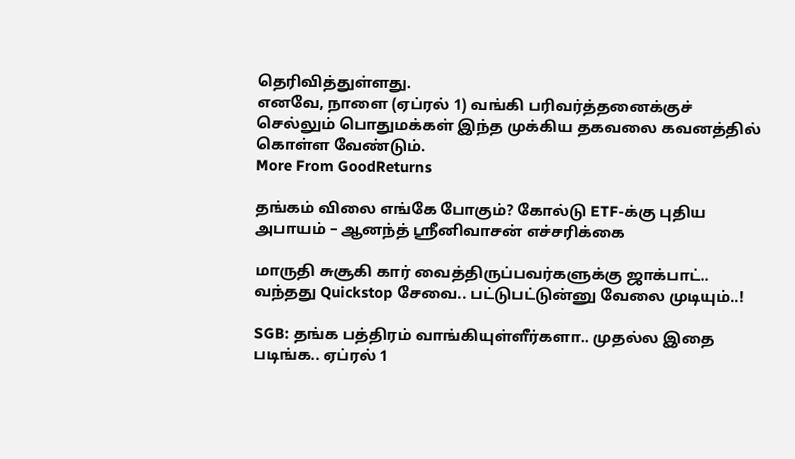தெரிவித்துள்ளது.
எனவே, நாளை (ஏப்ரல் 1) வங்கி பரிவர்த்தனைக்குச் செல்லும் பொதுமக்கள் இந்த முக்கிய தகவலை கவனத்தில் கொள்ள வேண்டும்.
More From GoodReturns

தங்கம் விலை எங்கே போகும்? கோல்டு ETF-க்கு புதிய அபாயம் – ஆனந்த் ஸ்ரீனிவாசன் எச்சரிக்கை

மாருதி சுசூகி கார் வைத்திருப்பவர்களுக்கு ஜாக்பாட்.. வந்தது Quickstop சேவை.. பட்டுபட்டுன்னு வேலை முடியும்..!

SGB: தங்க பத்திரம் வாங்கியுள்ளீர்களா.. முதல்ல இதை படிங்க.. ஏப்ரல் 1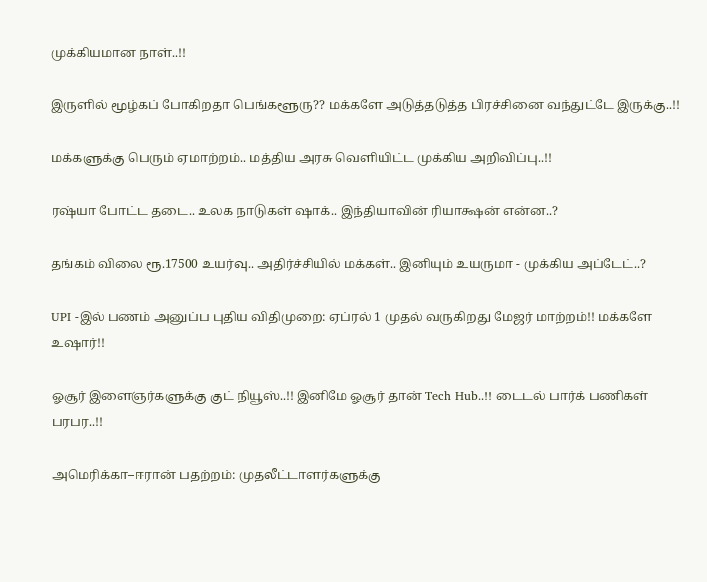முக்கியமான நாள்..!!

இருளில் மூழ்கப் போகிறதா பெங்களூரு?? மக்களே அடுத்தடுத்த பிரச்சினை வந்துட்டே இருக்கு..!!

மக்களுக்கு பெரும் ஏமாற்றம்.. மத்திய அரசு வெளியிட்ட முக்கிய அறிவிப்பு..!!

ரஷ்யா போட்ட தடை.. உலக நாடுகள் ஷாக்.. இந்தியாவின் ரியாக்ஷன் என்ன..?

தங்கம் விலை ரூ.17500 உயர்வு.. அதிர்ச்சியில் மக்கள்.. இனியும் உயருமா - முக்கிய அப்டேட்..?

UPI -இல் பணம் அனுப்ப புதிய விதிமுறை: ஏப்ரல் 1 முதல் வருகிறது மேஜர் மாற்றம்!! மக்களே உஷார்!!

ஓசூர் இளைஞர்களுக்கு குட் நியூஸ்..!! இனிமே ஓசூர் தான் Tech Hub..!! டைடல் பார்க் பணிகள் பரபர..!!

அமெரிக்கா–ஈரான் பதற்றம்: முதலீட்டாளர்களுக்கு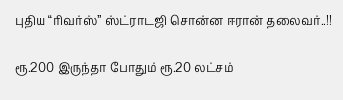புதிய “ரிவர்ஸ்” ஸ்ட்ராடஜி சொன்ன ஈரான் தலைவர்..!!

ரூ.200 இருந்தா போதும் ரூ.20 லட்சம்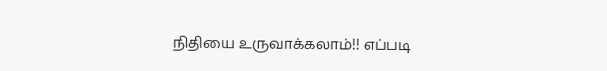நிதியை உருவாக்கலாம்!! எப்படி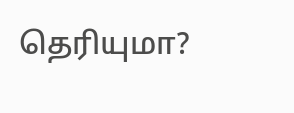தெரியுமா?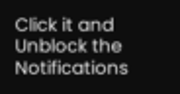Click it and Unblock the Notifications